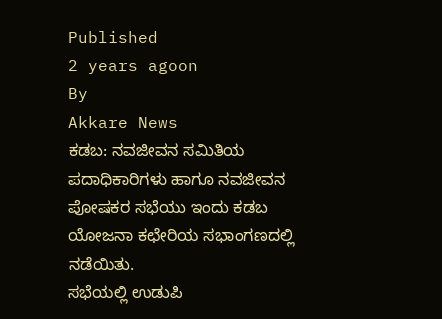Published
2 years agoon
By
Akkare News
ಕಡಬ: ನವಜೀವನ ಸಮಿತಿಯ ಪದಾಧಿಕಾರಿಗಳು ಹಾಗೂ ನವಜೀವನ ಪೋಷಕರ ಸಭೆಯು ಇಂದು ಕಡಬ ಯೋಜನಾ ಕಛೇರಿಯ ಸಭಾಂಗಣದಲ್ಲಿ ನಡೆಯಿತು.
ಸಭೆಯಲ್ಲಿ ಉಡುಪಿ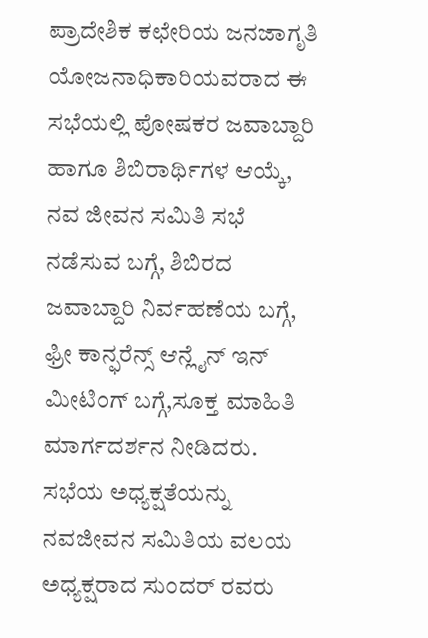ಪ್ರಾದೇಶಿಕ ಕಛೇರಿಯ ಜನಜಾಗೃತಿ ಯೋಜನಾಧಿಕಾರಿಯವರಾದ ಈ ಸಭೆಯಲ್ಲಿ ಪೋಷಕರ ಜವಾಬ್ದಾರಿ ಹಾಗೂ ಶಿಬಿರಾರ್ಥಿಗಳ ಆಯ್ಕೆ, ನವ ಜೀವನ ಸಮಿತಿ ಸಭೆ ನಡೆಸುವ ಬಗ್ಗೆ, ಶಿಬಿರದ ಜವಾಬ್ದಾರಿ ನಿರ್ವಹಣೆಯ ಬಗ್ಗೆ, ಫ್ರೀ ಕಾನ್ಫರೆನ್ಸ್ ಆನ್ಲೈನ್ ಇನ್ ಮೀಟಿಂಗ್ ಬಗ್ಗೆ,ಸೂಕ್ತ ಮಾಹಿತಿ ಮಾರ್ಗದರ್ಶನ ನೀಡಿದರು.
ಸಭೆಯ ಅಧ್ಯಕ್ಷತೆಯನ್ನು ನವಜೀವನ ಸಮಿತಿಯ ವಲಯ ಅಧ್ಯಕ್ಷರಾದ ಸುಂದರ್ ರವರು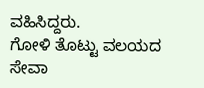ವಹಿಸಿದ್ದರು.
ಗೋಳಿ ತೊಟ್ಟು ವಲಯದ ಸೇವಾ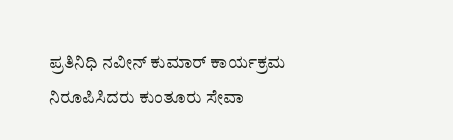ಪ್ರತಿನಿಧಿ ನವೀನ್ ಕುಮಾರ್ ಕಾರ್ಯಕ್ರಮ ನಿರೂಪಿಸಿದರು ಕುಂತೂರು ಸೇವಾ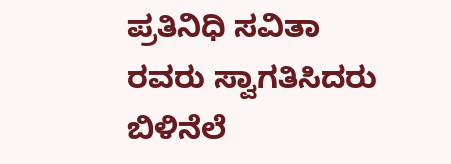ಪ್ರತಿನಿಧಿ ಸವಿತಾ ರವರು ಸ್ವಾಗತಿಸಿದರು ಬಿಳಿನೆಲೆ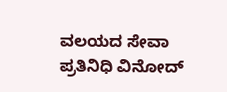ವಲಯದ ಸೇವಾ ಪ್ರತಿನಿಧಿ ವಿನೋದ್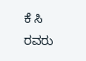ಕೆ ಸಿ ರವರು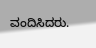ವಂದಿಸಿದರು.